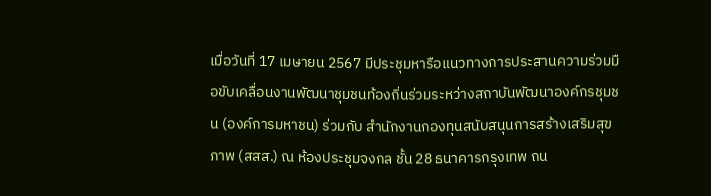เมื่อวันที่ 17 เมษายน 2567 มีประชุมหารือแนวทางการประสานความร่วมมือขับเคลื่อนงานพัฒนาชุมชนท้องถิ่นร่วมระหว่างสถาบันพัฒนาองค์กรชุมชน (องค์การมหาชน) ร่วมกับ สำนักงานกองทุนสนับสนุนการสร้างเสริมสุขภาพ (สสส.) ณ ห้องประชุมจงกล ชั้น 28 ธนาคารกรุงเทพ ถน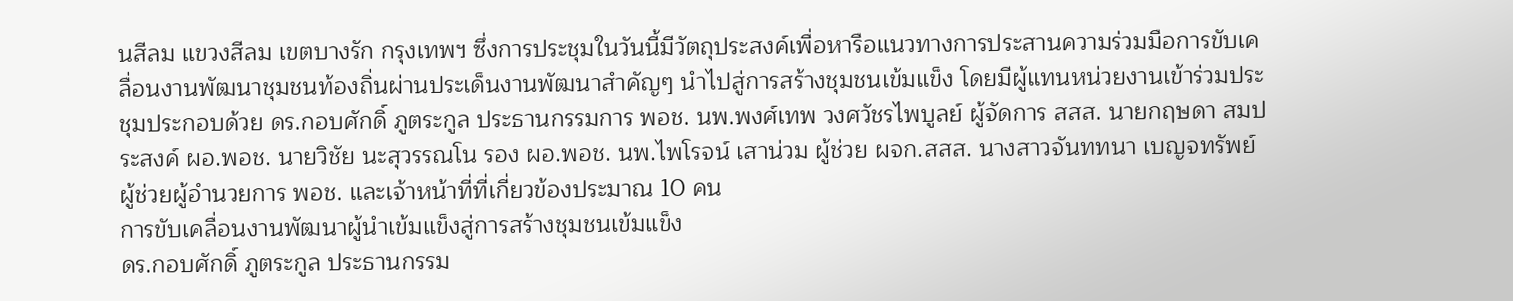นสีลม แขวงสีลม เขตบางรัก กรุงเทพฯ ซึ่งการประชุมในวันนี้มีวัตถุประสงค์เพื่อหารือแนวทางการประสานความร่วมมือการขับเคลื่อนงานพัฒนาชุมชนท้องถิ่นผ่านประเด็นงานพัฒนาสำคัญๆ นำไปสู่การสร้างชุมชนเข้มแข็ง โดยมีผู้แทนหน่วยงานเข้าร่วมประชุมประกอบด้วย ดร.กอบศักดิ์ ภูตระกูล ประธานกรรมการ พอช. นพ.พงศ์เทพ วงศวัชรไพบูลย์ ผู้จัดการ สสส. นายกฤษดา สมประสงค์ ผอ.พอช. นายวิชัย นะสุวรรณโน รอง ผอ.พอช. นพ.ไพโรจน์ เสาน่วม ผู้ช่วย ผจก.สสส. นางสาวจันททนา เบญจทรัพย์ ผู้ช่วยผู้อำนวยการ พอช. และเจ้าหน้าที่ที่เกี่ยวข้องประมาณ 10 คน
การขับเคลื่อนงานพัฒนาผู้นำเข้มแข็งสู่การสร้างชุมชนเข้มแข็ง
ดร.กอบศักดิ์ ภูตระกูล ประธานกรรม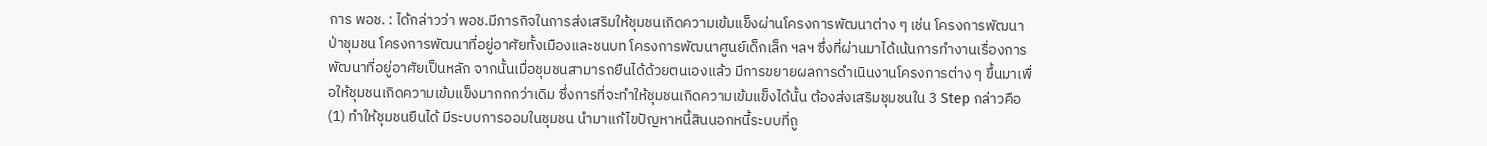การ พอช. : ได้กล่าวว่า พอช.มีภารกิจในการส่งเสริมให้ชุมชนเกิดความเข้มแข็งผ่านโครงการพัฒนาต่าง ๆ เช่น โครงการพัฒนาป่าชุมชน โครงการพัฒนาที่อยู่อาศัยทั้งเมืองและชนบท โครงการพัฒนาศูนย์เด็กเล็ก ฯลฯ ซึ่งที่ผ่านมาได้เน้นการทำงานเรื่องการพัฒนาที่อยู่อาศัยเป็นหลัก จากนั้นเมื่อชุมชนสามารถยืนได้ด้วยตนเองแล้ว มีการขยายผลการดำเนินงานโครงการต่าง ๆ ขึ้นมาเพื่อให้ชุมชนเกิดความเข้มแข็งมากกกว่าเดิม ซึ่งการที่จะทำให้ชุมชนเกิดความเข้มแข็งได้นั้น ต้องส่งเสริมชุมชนใน 3 Step กล่าวคือ (1) ทำให้ชุมชนยืนได้ มีระบบการออมในชุมชน นำมาแก้ไขปัญหาหนี้สินนอกหนี้ระบบที่ถู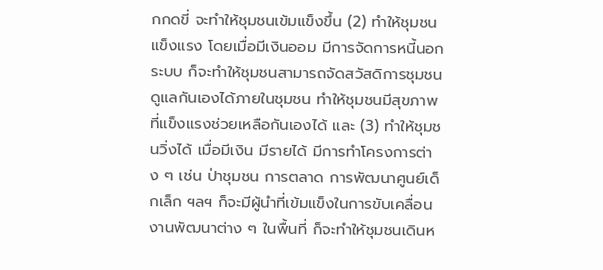กกดขี่ จะทำให้ชุมชนเข้มแข็งขึ้น (2) ทำให้ชุมชนแข็งแรง โดยเมื่อมีเงินออม มีการจัดการหนี้นอกระบบ ก็จะทำให้ชุมชนสามารถจัดสวัสดิการชุมชนดูแลกันเองได้ภายในชุมชน ทำให้ชุมชนมีสุขภาพที่แข็งแรงช่วยเหลือกันเองได้ และ (3) ทำให้ชุมชนวิ่งได้ เมื่อมีเงิน มีรายได้ มีการทำโครงการต่าง ๆ เช่น ป่าชุมชน การตลาด การพัฒนาศูนย์เด็กเล็ก ฯลฯ ก็จะมีผู้นำที่เข้มแข็งในการขับเคลื่อนงานพัฒนาต่าง ๆ ในพื้นที่ ก็จะทำให้ชุมชนเดินห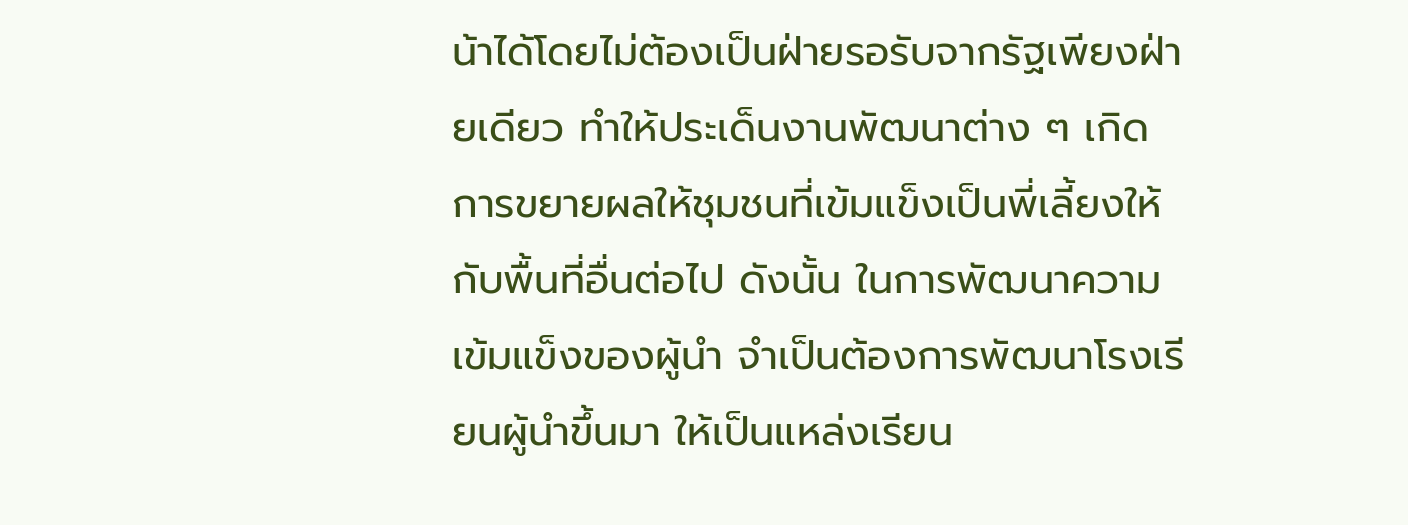น้าได้โดยไม่ต้องเป็นฝ่ายรอรับจากรัฐเพียงฝ่ายเดียว ทำให้ประเด็นงานพัฒนาต่าง ๆ เกิดการขยายผลให้ชุมชนที่เข้มแข็งเป็นพี่เลี้ยงให้กับพื้นที่อื่นต่อไป ดังนั้น ในการพัฒนาความเข้มแข็งของผู้นำ จำเป็นต้องการพัฒนาโรงเรียนผู้นำขึ้นมา ให้เป็นแหล่งเรียน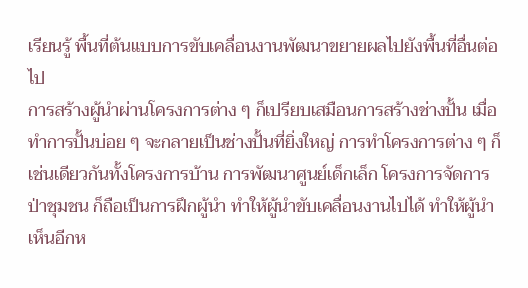เรียนรู้ พื้นที่ต้นแบบการขับเคลื่อนงานพัฒนาขยายผลไปยังพื้นที่อื่นต่อไป
การสร้างผู้นำผ่านโครงการต่าง ๆ ก็เปรียบเสมือนการสร้างช่างปั้น เมื่อทำการปั้นบ่อย ๆ จะกลายเป็นช่างปั้นที่ยิ่งใหญ่ การทำโครงการต่าง ๆ ก็เช่นเดียวกันทั้งโครงการบ้าน การพัฒนาศูนย์เด็กเล็ก โครงการจัดการป่าชุมชน ก็ถือเป็นการฝึกผู้นำ ทำให้ผู้นำขับเคลื่อนงานไปได้ ทำให้ผู้นำเห็นอีกห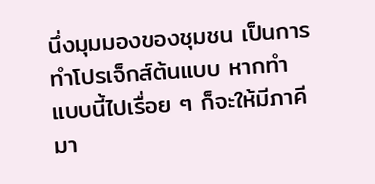นึ่งมุมมองของชุมชน เป็นการทำโปรเจ็กส์ต้นแบบ หากทำแบบนี้ไปเรื่อย ๆ ก็จะให้มีภาคีมา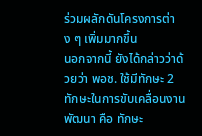ร่วมผลักดันโครงการต่าง ๆ เพิ่มมากขึ้น
นอกจากนี้ ยังได้กล่าวว่าด้วยว่า พอช. ใช้มีทักษะ 2 ทักษะในการขับเคลื่อนงานพัฒนา คือ ทักษะ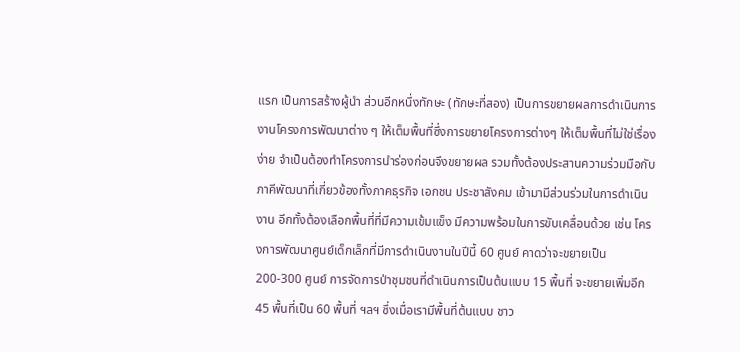แรก เป็นการสร้างผู้นำ ส่วนอีกหนึ่งทักษะ (ทักษะที่สอง) เป็นการขยายผลการดำเนินการงานโครงการพัฒนาต่าง ๆ ให้เต็มพื้นที่ซึ่งการขยายโครงการต่างๆ ให้เต็มพื้นที่ไม่ใช่เรื่องง่าย จำเป็นต้องทำโครงการนำร่องก่อนจึงขยายผล รวมทั้งต้องประสานความร่วมมือกับภาคีพัฒนาที่เกี่ยวข้องทั้งภาคธุรกิจ เอกชน ประชาสังคม เข้ามามีส่วนร่วมในการดำเนินงาน อีกทั้งต้องเลือกพื้นที่ที่มีความเข้มแข็ง มีความพร้อมในการขับเคลื่อนด้วย เช่น โครงการพัฒนาศูนย์เด็กเล็กที่มีการดำเนินงานในปีนี้ 60 ศูนย์ คาดว่าจะขยายเป็น 200-300 ศูนย์ การจัดการป่าชุมชนที่ดำเนินการเป็นต้นแบบ 15 พื้นที่ จะขยายเพิ่มอีก 45 พื้นที่เป็น 60 พื้นที่ ฯลฯ ซึ่งเมื่อเรามีพื้นที่ต้นแบบ ชาว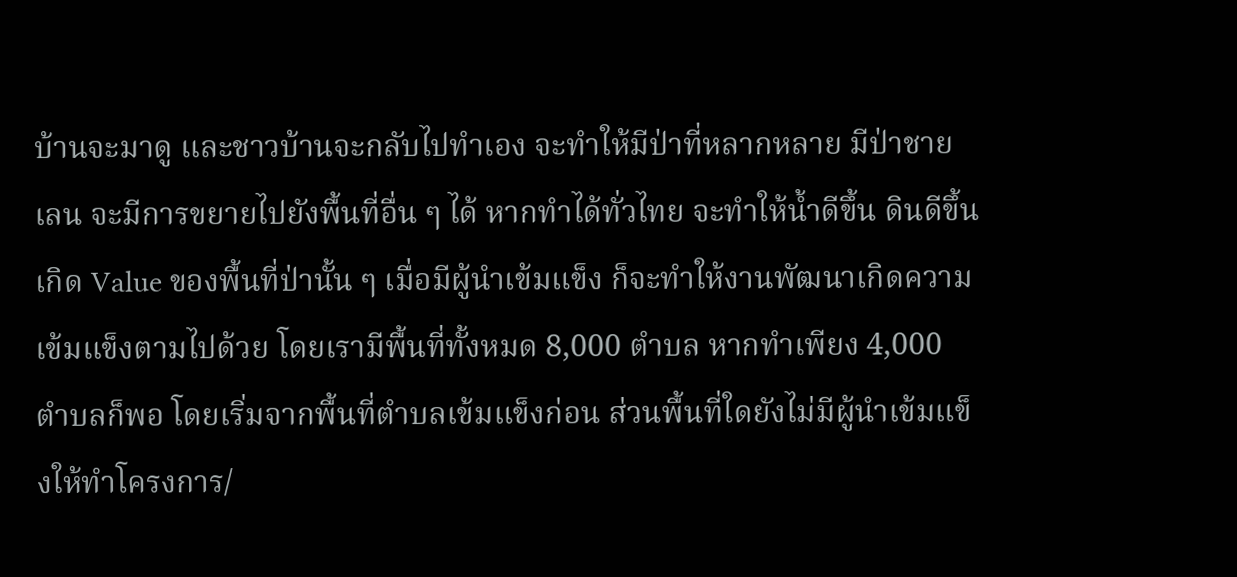บ้านจะมาดู และชาวบ้านจะกลับไปทำเอง จะทำให้มีป่าที่หลากหลาย มีป่าชายเลน จะมีการขยายไปยังพื้นที่อื่น ๆ ได้ หากทำได้ทั่วไทย จะทำให้น้ำดีขึ้น ดินดีขึ้น เกิด Value ของพื้นที่ป่านั้น ๆ เมื่อมีผู้นำเข้มแข็ง ก็จะทำให้งานพัฒนาเกิดความเข้มแข็งตามไปด้วย โดยเรามีพื้นที่ทั้งหมด 8,000 ตำบล หากทำเพียง 4,000 ตำบลก็พอ โดยเริ่มจากพื้นที่ตำบลเข้มแข็งก่อน ส่วนพื้นที่ใดยังไม่มีผู้นำเข้มแข็งให้ทำโครงการ/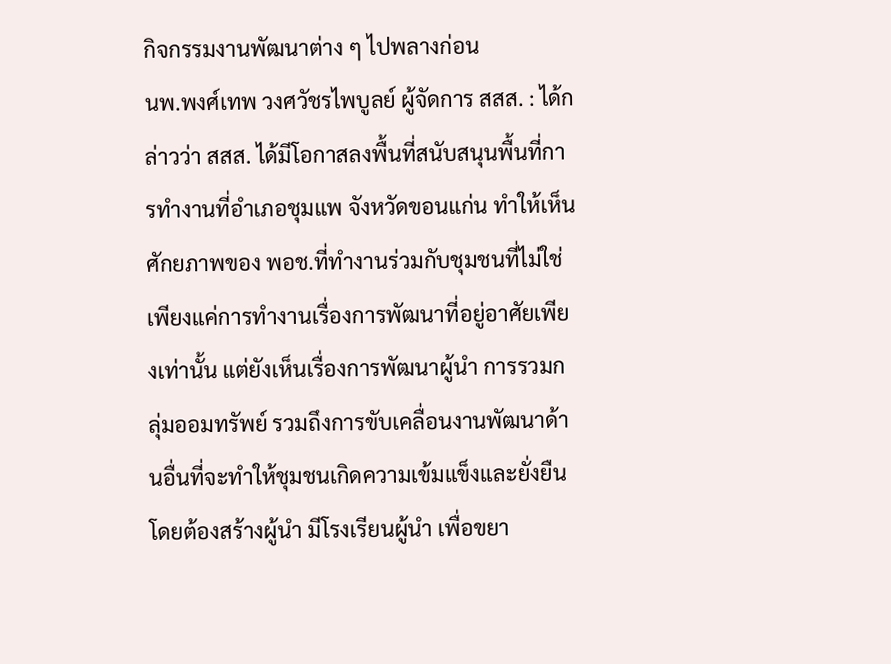กิจกรรมงานพัฒนาต่าง ๆ ไปพลางก่อน
นพ.พงศ์เทพ วงศวัชรไพบูลย์ ผู้จัดการ สสส. : ได้กล่าวว่า สสส. ได้มีโอกาสลงพื้นที่สนับสนุนพื้นที่การทำงานที่อำเภอชุมแพ จังหวัดขอนแก่น ทำให้เห็นศักยภาพของ พอช.ที่ทำงานร่วมกับชุมชนที่ไม่ใช่เพียงแค่การทำงานเรื่องการพัฒนาที่อยู่อาศัยเพียงเท่านั้น แต่ยังเห็นเรื่องการพัฒนาผู้นำ การรวมกลุ่มออมทรัพย์ รวมถึงการขับเคลื่อนงานพัฒนาด้านอื่นที่จะทำให้ชุมชนเกิดความเข้มแข็งและยั่งยืน โดยต้องสร้างผู้นำ มีโรงเรียนผู้นำ เพื่อขยา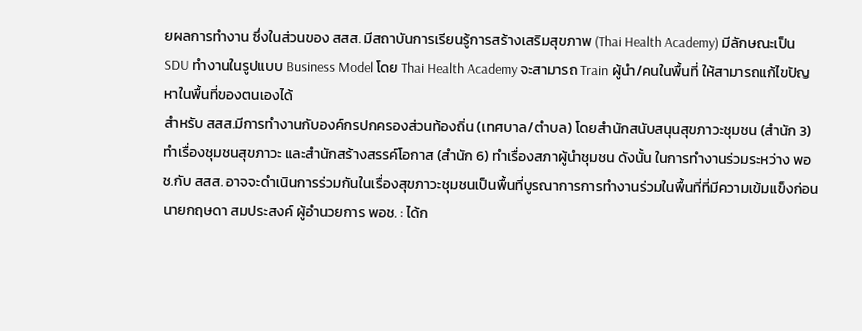ยผลการทำงาน ซึ่งในส่วนของ สสส. มีสถาบันการเรียนรู้การสร้างเสริมสุขภาพ (Thai Health Academy) มีลักษณะเป็น SDU ทำงานในรูปแบบ Business Model โดย Thai Health Academy จะสามารถ Train ผู้นำ/คนในพื้นที่ ให้สามารถแก้ไขปัญหาในพื้นที่ของตนเองได้
สำหรับ สสส.มีการทำงานกับองค์กรปกครองส่วนท้องถิ่น (เทศบาล/ตำบล) โดยสำนักสนับสนุนสุขภาวะชุมชน (สำนัก 3) ทำเรื่องชุมชนสุขภาวะ และสำนักสร้างสรรค์โอกาส (สำนัก 6) ทำเรื่องสภาผู้นำชุมชน ดังนั้น ในการทำงานร่วมระหว่าง พอช.กับ สสส. อาจจะดำเนินการร่วมกันในเรื่องสุขภาวะชุมชนเป็นพื้นที่บูรณาการการทำงานร่วมในพื้นที่ที่มีความเข้มแข็งก่อน
นายกฤษดา สมประสงค์ ผู้อำนวยการ พอช. : ได้ก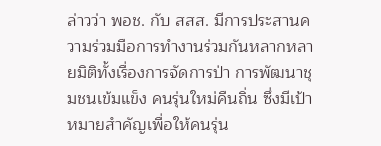ล่าวว่า พอช. กับ สสส. มีการประสานความร่วมมือการทำงานร่วมกันหลากหลายมิติทั้งเรื่องการจัดการป่า การพัฒนาชุมชนเข้มแข็ง คนรุ่นใหม่คืนถิ่น ซึ่งมีเป้าหมายสำคัญเพื่อให้คนรุ่น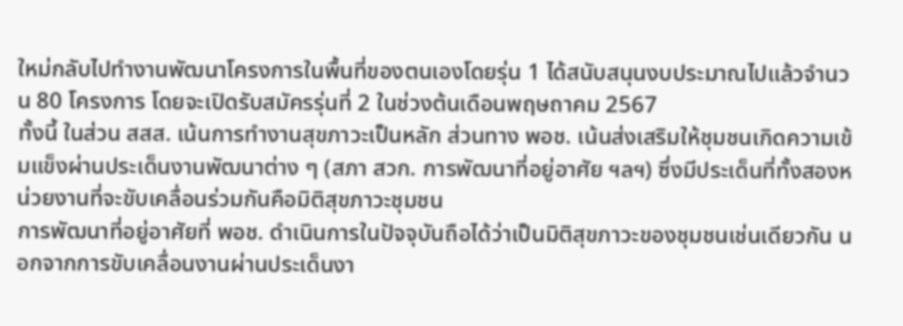ใหม่กลับไปทำงานพัฒนาโครงการในพื้นที่ของตนเองโดยรุ่น 1 ได้สนับสนุนงบประมาณไปแล้วจำนวน 80 โครงการ โดยจะเปิดรับสมัครรุ่นที่ 2 ในช่วงต้นเดือนพฤษถาคม 2567
ทั้งนี้ ในส่วน สสส. เน้นการทำงานสุขภาวะเป็นหลัก ส่วนทาง พอช. เน้นส่งเสริมให้ชุมชนเกิดความเข้มแข็งผ่านประเด็นงานพัฒนาต่าง ๆ (สภา สวก. การพัฒนาที่อยู่อาศัย ฯลฯ) ซึ่งมีประเด็นที่ทั้งสองหน่วยงานที่จะขับเคลื่อนร่วมกันคือมิติสุขภาวะชุมชน
การพัฒนาที่อยู่อาศัยที่ พอช. ดำเนินการในปัจจุบันถือได้ว่าเป็นมิติสุขภาวะของชุมชนเช่นเดียวกัน นอกจากการขับเคลื่อนงานผ่านประเด็นงา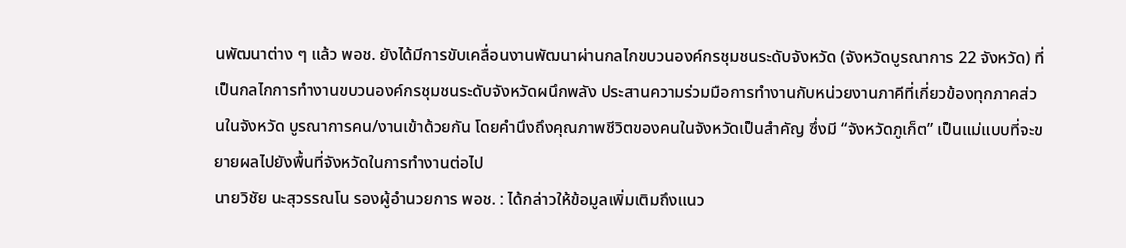นพัฒนาต่าง ๆ แล้ว พอช. ยังได้มีการขับเคลื่อนงานพัฒนาผ่านกลไกขบวนองค์กรชุมชนระดับจังหวัด (จังหวัดบูรณาการ 22 จังหวัด) ที่เป็นกลไกการทำงานขบวนองค์กรชุมชนระดับจังหวัดผนึกพลัง ประสานความร่วมมือการทำงานกับหน่วยงานภาคีที่เกี่ยวข้องทุกภาคส่วนในจังหวัด บูรณาการคน/งานเข้าด้วยกัน โดยคำนึงถึงคุณภาพชีวิตของคนในจังหวัดเป็นสำคัญ ซึ่งมี “จังหวัดภูเก็ต” เป็นแม่แบบที่จะขยายผลไปยังพื้นที่จังหวัดในการทำงานต่อไป
นายวิชัย นะสุวรรณโน รองผู้อำนวยการ พอช. : ได้กล่าวให้ข้อมูลเพิ่มเติมถึงแนว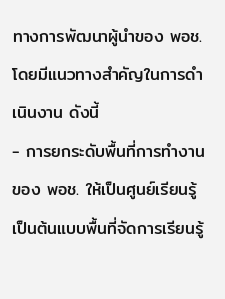ทางการพัฒนาผู้นำของ พอช. โดยมีแนวทางสำคัญในการดำเนินงาน ดังนี้
- การยกระดับพื้นที่การทำงานของ พอช. ให้เป็นศูนย์เรียนรู้ เป็นต้นแบบพื้นที่จัดการเรียนรู้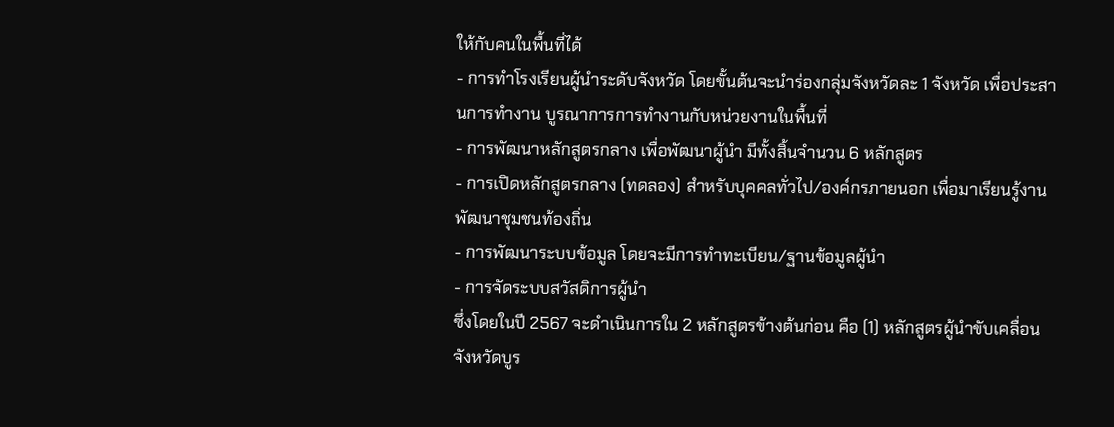ให้กับคนในพื้นที่ได้
- การทำโรงเรียนผู้นำระดับจังหวัด โดยขั้นต้นจะนำร่องกลุ่มจังหวัดละ 1 จังหวัด เพื่อประสานการทำงาน บูรณาการการทำงานกับหน่วยงานในพื้นที่
- การพัฒนาหลักสูตรกลาง เพื่อพัฒนาผู้นำ มีทั้งสิ้นจำนวน 6 หลักสูตร
- การเปิดหลักสูตรกลาง (ทดลอง) สำหรับบุคคลทั่วไป/องค์กรภายนอก เพื่อมาเรียนรู้งานพัฒนาชุมชนท้องถิ่น
- การพัฒนาระบบข้อมูล โดยจะมีการทำทะเบียน/ฐานข้อมูลผู้นำ
- การจัดระบบสวัสดิการผู้นำ
ซึ่งโดยในปี 2567 จะดำเนินการใน 2 หลักสูตรข้างต้นก่อน คือ (1) หลักสูตรผู้นำขับเคลื่อนจังหวัดบูร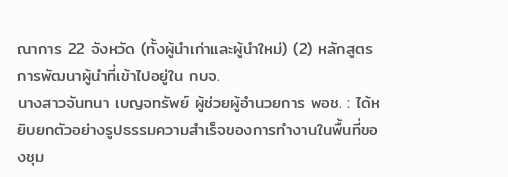ณาการ 22 จังหวัด (ทั้งผู้นำเก่าและผู้นำใหม่) (2) หลักสูตรการพัฒนาผู้นำที่เข้าไปอยู่ใน กบจ.
นางสาวจันทนา เบญจทรัพย์ ผู้ช่วยผู้อำนวยการ พอช. : ได้หยิบยกตัวอย่างรูปธรรมความสำเร็จของการทำงานในพื้นที่ของชุม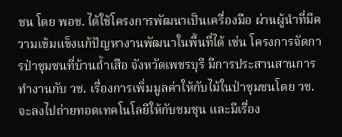ชน โดย พอช. ได้ใช้โครงการพัฒนาเป็นเครื่องมือ ผ่านผู้นำที่มีความเข้มแข็งแก้ปัญหางานพัฒนาในพื้นที่ได้ เช่น โครงการจัดการป่าชุมชนที่บ้านถ้ำเสือ จังหวัดเพชรบุรี มีการประสานสานการทำงานกับ วช. เรื่องการเพิ่มมูลค่าให้กับไม้ในป่าชุมชนโดย วช. จะลงไปถ่ายทอดเทคโนโลยีให้กับชมชุน และมีเรื่อง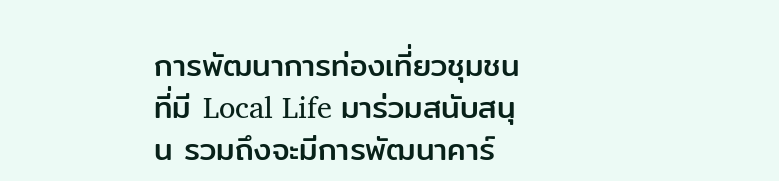การพัฒนาการท่องเที่ยวชุมชน ที่มี Local Life มาร่วมสนับสนุน รวมถึงจะมีการพัฒนาคาร์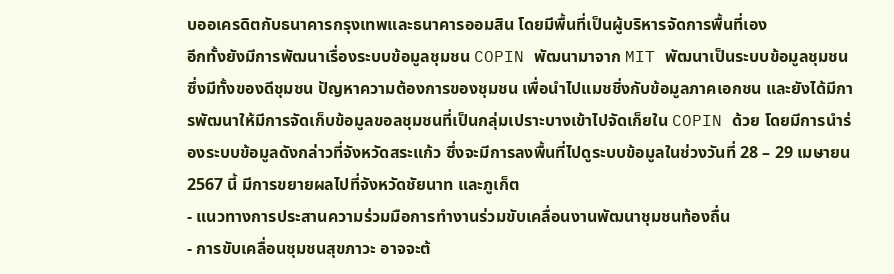บออเครดิตกับธนาคารกรุงเทพและธนาคารออมสิน โดยมีพื้นที่เป็นผู้บริหารจัดการพื้นที่เอง
อีกทั้งยังมีการพัฒนาเรื่องระบบข้อมูลชุมชน COPIN พัฒนามาจาก MIT พัฒนาเป็นระบบข้อมูลชุมชน ซึ่งมีทั้งของดีชุมชน ปัญหาความต้องการของชุมชน เพื่อนำไปแมชชิ่งกับข้อมูลภาคเอกชน และยังได้มีการพัฒนาให้มีการจัดเก็บข้อมูลขอลชุมชนที่เป็นกลุ่มเปราะบางเข้าไปจัดเก็ยใน COPIN ด้วย โดยมีการนำร่องระบบข้อมูลดังกล่าวที่จังหวัดสระแก้ว ซึ่งจะมีการลงพื้นที่ไปดูระบบข้อมูลในช่วงวันที่ 28 – 29 เมษายน 2567 นี้ มีการขยายผลไปที่จังหวัดชัยนาท และภูเก็ต
- แนวทางการประสานความร่วมมือการทำงานร่วมขับเคลื่อนงานพัฒนาชุมชนท้องถื่น
- การขับเคลื่อนชุมชนสุขภาวะ อาจจะต้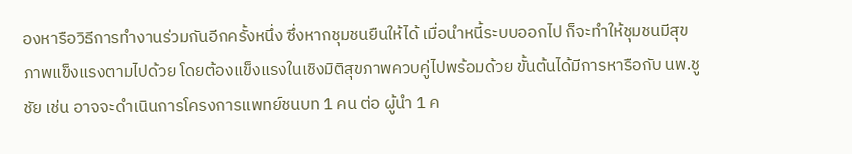องหารือวิธีการทำงานร่วมกันอีกครั้งหนึ่ง ซึ่งหากชุมชนยืนให้ได้ เมื่อนำหนี้ระบบออกไป ก็จะทำให้ชุมชนมีสุขภาพแข็งแรงตามไปด้วย โดยต้องแข็งแรงในเชิงมิติสุขภาพควบคู่ไปพร้อมด้วย ขั้นต้นได้มีการหารือกับ นพ.ชูชัย เช่น อาจจะดำเนินการโครงการแพทย์ชนบท 1 คน ต่อ ผู้นำ 1 ค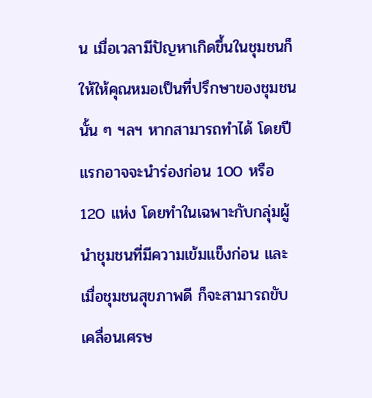น เมื่อเวลามีปัญหาเกิดขึ้นในชุมชนก็ให้ให้คุณหมอเป็นที่ปรึกษาของชุมชนนั้น ๆ ฯลฯ หากสามารถทำได้ โดยปีแรกอาจจะนำร่องก่อน 100 หรือ 120 แห่ง โดยทำในเฉพาะกับกลุ่มผู้นำชุมชนที่มีความเข้มแข็งก่อน และเมื่อชุมชนสุขภาพดี ก็จะสามารถขับเคลื่อนเศรษ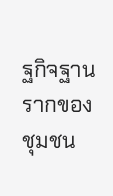ฐกิจฐานรากของชุมชน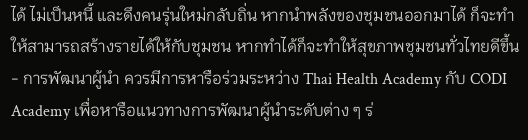ได้ ไม่เป็นหนี้ และดึงคนรุ่นใหม่กลับถิ่น หากนำพลังของชุมชนออกมาได้ ก็จะทำให้สามารถสร้างรายได้ให้กับชุมชน หากทำได้ก็จะทำให้สุขภาพชุมชนทั่วไทยดีขึ้น
- การพัฒนาผู้นำ ควรมีการหารือร่วมระหว่าง Thai Health Academy กับ CODI Academy เพื่อหารือแนวทางการพัฒนาผู้นำระดับต่าง ๆ ร่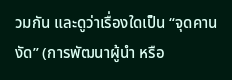วมกัน และดูว่าเรื่องใดเป็น “จุดคานงัด” (การพัฒนาผู้นำ หรือ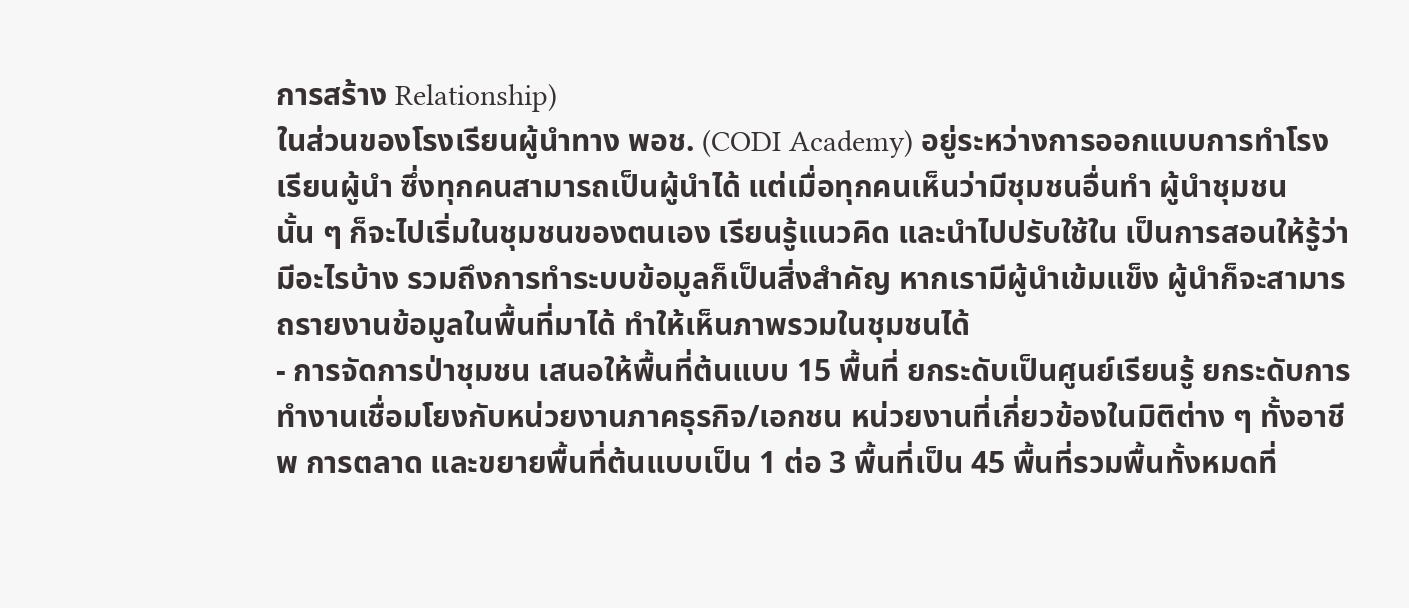การสร้าง Relationship)
ในส่วนของโรงเรียนผู้นำทาง พอช. (CODI Academy) อยู่ระหว่างการออกแบบการทำโรงเรียนผู้นำ ซึ่งทุกคนสามารถเป็นผู้นำได้ แต่เมื่อทุกคนเห็นว่ามีชุมชนอื่นทำ ผู้นำชุมชนนั้น ๆ ก็จะไปเริ่มในชุมชนของตนเอง เรียนรู้แนวคิด และนำไปปรับใช้ใน เป็นการสอนให้รู้ว่า มีอะไรบ้าง รวมถึงการทำระบบข้อมูลก็เป็นสิ่งสำคัญ หากเรามีผู้นำเข้มแข็ง ผู้นำก็จะสามารถรายงานข้อมูลในพื้นที่มาได้ ทำให้เห็นภาพรวมในชุมชนได้
- การจัดการป่าชุมชน เสนอให้พื้นที่ต้นแบบ 15 พื้นที่ ยกระดับเป็นศูนย์เรียนรู้ ยกระดับการทำงานเชื่อมโยงกับหน่วยงานภาคธุรกิจ/เอกชน หน่วยงานที่เกี่ยวข้องในมิติต่าง ๆ ทั้งอาชีพ การตลาด และขยายพื้นที่ต้นแบบเป็น 1 ต่อ 3 พื้นที่เป็น 45 พื้นที่รวมพื้นทั้งหมดที่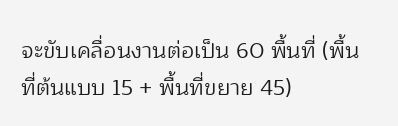จะขับเคลื่อนงานต่อเป็น 60 พื้นที่ (พื้นที่ต้นแบบ 15 + พื้นที่ขยาย 45)